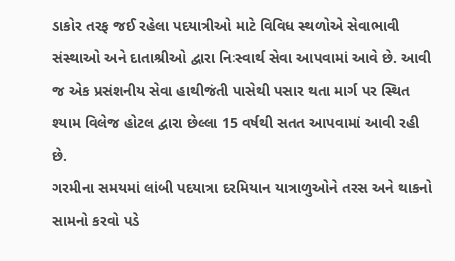ડાકોર તરફ જઈ રહેલા પદયાત્રીઓ માટે વિવિધ સ્થળોએ સેવાભાવી સંસ્થાઓ અને દાતાશ્રીઓ દ્વારા નિઃસ્વાર્થ સેવા આપવામાં આવે છે. આવી જ એક પ્રસંશનીય સેવા હાથીજંતી પાસેથી પસાર થતા માર્ગ પર સ્થિત શ્યામ વિલેજ હોટલ દ્વારા છેલ્લા 15 વર્ષથી સતત આપવામાં આવી રહી છે.
ગરમીના સમયમાં લાંબી પદયાત્રા દરમિયાન યાત્રાળુઓને તરસ અને થાકનો સામનો કરવો પડે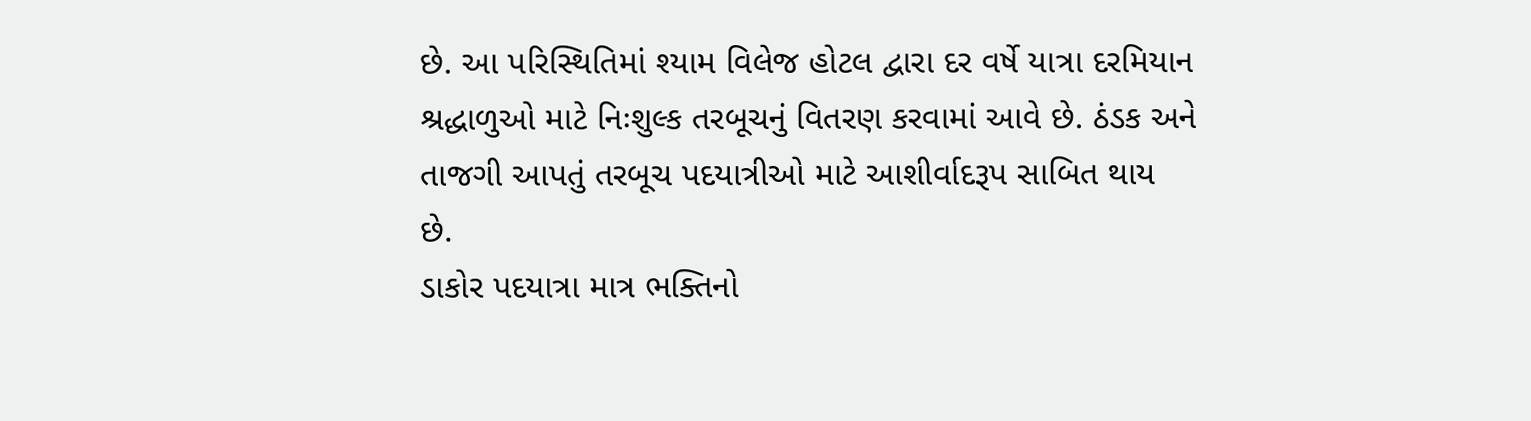છે. આ પરિસ્થિતિમાં શ્યામ વિલેજ હોટલ દ્વારા દર વર્ષે યાત્રા દરમિયાન શ્રદ્ધાળુઓ માટે નિઃશુલ્ક તરબૂચનું વિતરણ કરવામાં આવે છે. ઠંડક અને તાજગી આપતું તરબૂચ પદયાત્રીઓ માટે આશીર્વાદરૂપ સાબિત થાય છે.
ડાકોર પદયાત્રા માત્ર ભક્તિનો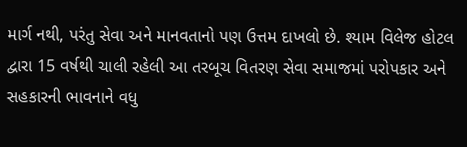માર્ગ નથી, પરંતુ સેવા અને માનવતાનો પણ ઉત્તમ દાખલો છે. શ્યામ વિલેજ હોટલ દ્વારા 15 વર્ષથી ચાલી રહેલી આ તરબૂચ વિતરણ સેવા સમાજમાં પરોપકાર અને સહકારની ભાવનાને વધુ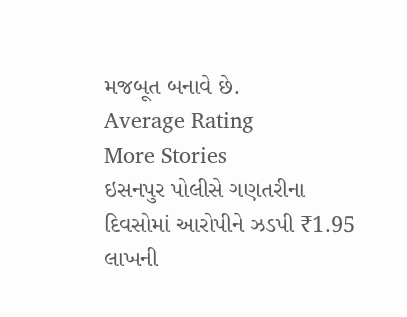મજબૂત બનાવે છે.
Average Rating
More Stories
ઇસનપુર પોલીસે ગણતરીના દિવસોમાં આરોપીને ઝડપી ₹1.95 લાખની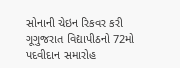સોનાની ચેઇન રિકવર કરી
ગૂગુજરાત વિદ્યાપીઠનો 72મો પદવીદાન સમારોહ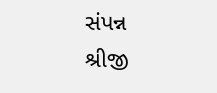સંપન્ન
શ્રીજી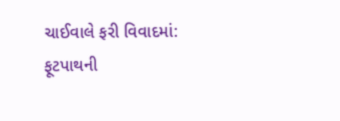ચાઈવાલે ફરી વિવાદમાં: ફૂટપાથની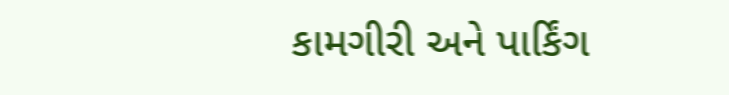કામગીરી અને પાર્કિંગ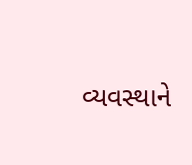વ્યવસ્થાને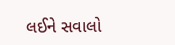લઈને સવાલો